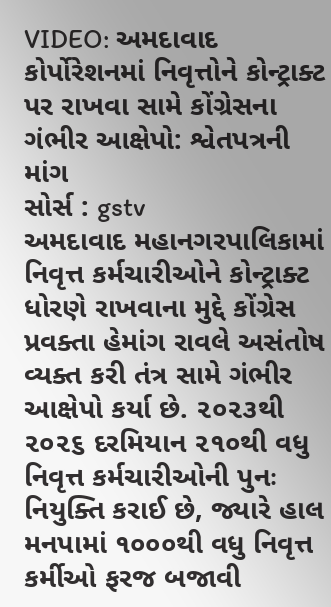VIDEO: અમદાવાદ કોર્પોરેશનમાં નિવૃત્તોને કોન્ટ્રાક્ટ પર રાખવા સામે કોંગ્રેસના ગંભીર આક્ષેપો: શ્વેતપત્રની માંગ
સોર્સ : gstv
અમદાવાદ મહાનગરપાલિકામાં નિવૃત્ત કર્મચારીઓને કોન્ટ્રાક્ટ ધોરણે રાખવાના મુદ્દે કોંગ્રેસ પ્રવક્તા હેમાંગ રાવલે અસંતોષ વ્યક્ત કરી તંત્ર સામે ગંભીર આક્ષેપો કર્યા છે. ૨૦૨૩થી ૨૦૨૬ દરમિયાન ૨૧૦થી વધુ નિવૃત્ત કર્મચારીઓની પુનઃ નિયુક્તિ કરાઈ છે, જ્યારે હાલ મનપામાં ૧૦૦૦થી વધુ નિવૃત્ત કર્મીઓ ફરજ બજાવી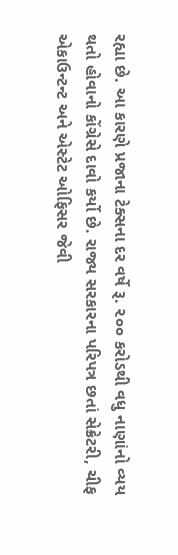રહ્યા છે. આ કારણે પ્રજાના ટેક્સના દર વર્ષે રૂ. ૨૦૦ કરોડથી વધુ નાણાંનો વ્યય થતો હોવાનો કોંગ્રેસે દાવો કર્યો છે. રાજ્ય સરકારના પરિપત્ર છતાં સેક્રેટરી, ચીફ એકાઉન્ટન્ટ અને એસ્ટેટ ઓફિસર જેવી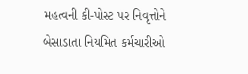મહત્વની કી-પોસ્ટ પર નિવૃત્તોને બેસાડાતા નિયમિત કર્મચારીઓ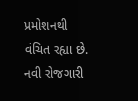પ્રમોશનથી વંચિત રહ્યા છે. નવી રોજગારી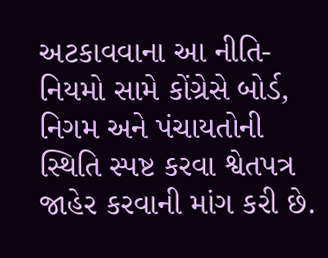અટકાવવાના આ નીતિ-નિયમો સામે કોંગ્રેસે બોર્ડ, નિગમ અને પંચાયતોની સ્થિતિ સ્પષ્ટ કરવા શ્વેતપત્ર જાહેર કરવાની માંગ કરી છે.